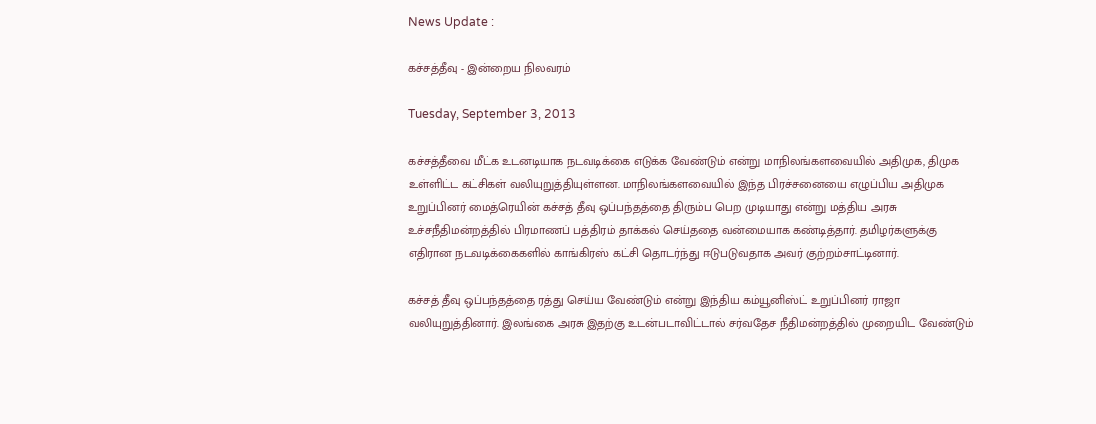News Update :

கச்சத்தீவு - இன்றைய நிலவரம்

Tuesday, September 3, 2013

கச்சத்தீவை மீட்க உடனடியாக நடவடிக்கை எடுக்க வேண்டும் என்று மாநிலங்களவையில் அதிமுக, திமுக உள்ளிட்ட கட்சிகள் வலியுறுத்தியுள்ளன. மாநிலங்களவையில் இந்த பிரச்சனையை எழுப்பிய அதிமுக உறுப்பினர் மைத்ரெயின் கச்சத் தீவு ஒப்பந்தத்தை திரும்ப பெற முடியாது என்று மத்திய அரசு உச்சநீதிமன்றத்தில் பிரமாணப் பத்திரம் தாக்கல் செய்ததை வன்மையாக கண்டித்தார். தமிழர்களுக்கு எதிரான நடவடிக்கைகளில் காங்கிரஸ் கட்சி தொடர்ந்து ஈடுபடுவதாக அவர் குற்றம்சாட்டினார்.

கச்சத் தீவு ஒப்பந்தத்தை ரத்து செய்ய வேண்டும் என்று இந்திய கம்யூனிஸ்ட் உறுப்பினர் ராஜா வலியுறுத்தினார். இலங்கை அரசு இதற்கு உடன்படாவிட்டால் சர்வதேச நீதிமன்றத்தில் முறையிட வேண்டும்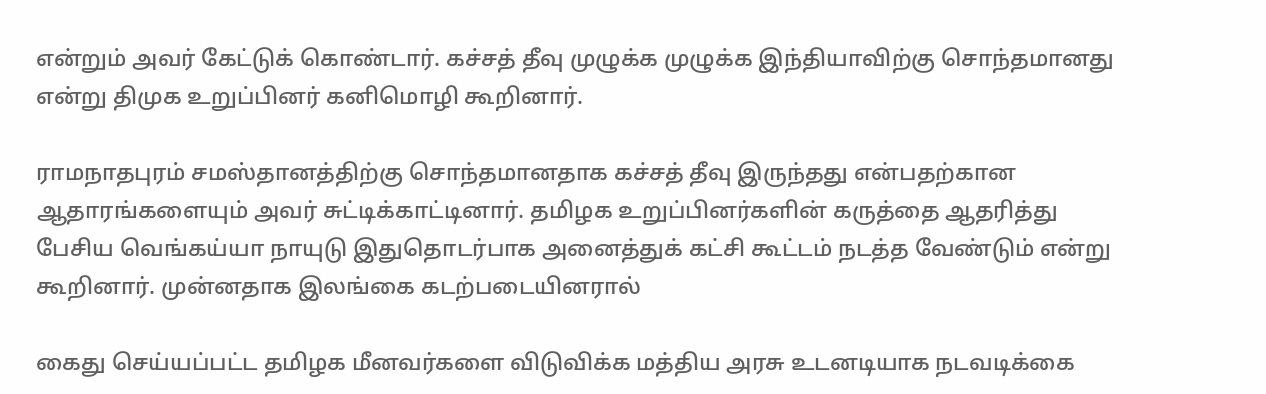என்றும் அவர் கேட்டுக் கொண்டார். கச்சத் தீவு முழுக்க முழுக்க இந்தியாவிற்கு சொந்தமானது என்று திமுக உறுப்பினர் கனிமொழி கூறினார்.

ராமநாதபுரம் சமஸ்தானத்திற்கு சொந்தமானதாக கச்சத் தீவு இருந்தது என்பதற்கான ஆதாரங்களையும் அவர் சுட்டிக்காட்டினார். தமிழக உறுப்பினர்களின் கருத்தை ஆதரித்து பேசிய வெங்கய்யா நாயுடு இதுதொடர்பாக அனைத்துக் கட்சி கூட்டம் நடத்த வேண்டும் என்று கூறினார். முன்னதாக இலங்கை கடற்படையினரால்

கைது செய்யப்பட்ட தமிழக மீனவர்களை விடுவிக்க மத்திய அரசு உடனடியாக நடவடிக்கை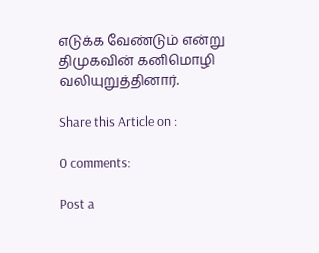எடுக்க வேண்டும் என்று திமுகவின் கனிமொழி வலியுறுத்தினார்.

Share this Article on :

0 comments:

Post a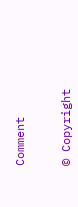Comment


© Copyright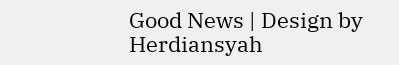Good News | Design by Herdiansyah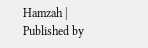Hamzah | Published by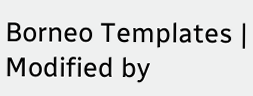Borneo Templates | Modified by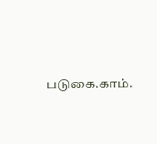படுகை.காம்.